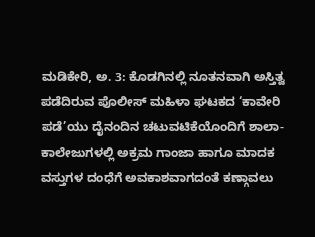ಮಡಿಕೇರಿ, ಅ. 3: ಕೊಡಗಿನಲ್ಲಿ ನೂತನವಾಗಿ ಅಸ್ತಿತ್ವ ಪಡೆದಿರುವ ಪೊಲೀಸ್ ಮಹಿಳಾ ಘಟಕದ ‘ಕಾವೇರಿ ಪಡೆ’ಯು ದೈನಂದಿನ ಚಟುವಟಿಕೆಯೊಂದಿಗೆ ಶಾಲಾ-ಕಾಲೇಜುಗಳಲ್ಲಿ ಅಕ್ರಮ ಗಾಂಜಾ ಹಾಗೂ ಮಾದಕ ವಸ್ತುಗಳ ದಂಧೆಗೆ ಅವಕಾಶವಾಗದಂತೆ ಕಣ್ಗಾವಲು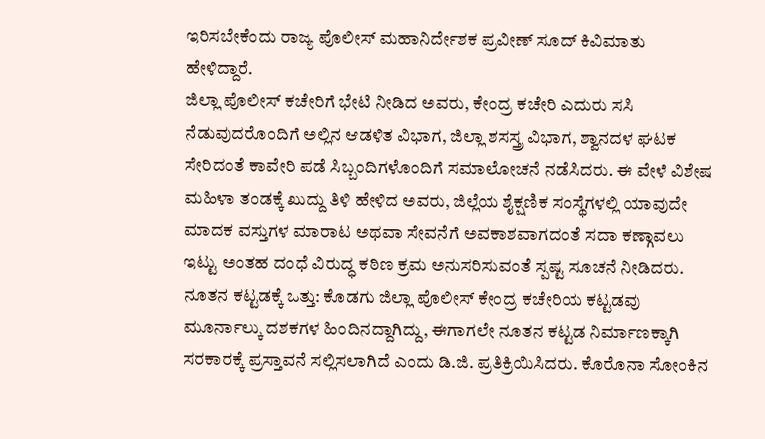ಇರಿಸಬೇಕೆಂದು ರಾಜ್ಯ ಪೊಲೀಸ್ ಮಹಾನಿರ್ದೇಶಕ ಪ್ರವೀಣ್ ಸೂದ್ ಕಿವಿಮಾತು ಹೇಳಿದ್ದಾರೆ.
ಜಿಲ್ಲಾ ಪೊಲೀಸ್ ಕಚೇರಿಗೆ ಭೇಟಿ ನೀಡಿದ ಅವರು, ಕೇಂದ್ರ ಕಚೇರಿ ಎದುರು ಸಸಿ ನೆಡುವುದರೊಂದಿಗೆ ಅಲ್ಲಿನ ಆಡಳಿತ ವಿಭಾಗ, ಜಿಲ್ಲಾ ಶಸಸ್ತ್ರ ವಿಭಾಗ, ಶ್ವಾನದಳ ಘಟಕ ಸೇರಿದಂತೆ ಕಾವೇರಿ ಪಡೆ ಸಿಬ್ಬಂದಿಗಳೊಂದಿಗೆ ಸಮಾಲೋಚನೆ ನಡೆಸಿದರು. ಈ ವೇಳೆ ವಿಶೇಷ ಮಹಿಳಾ ತಂಡಕ್ಕೆ ಖುದ್ದು ತಿಳಿ ಹೇಳಿದ ಅವರು, ಜಿಲ್ಲೆಯ ಶೈಕ್ಷಣಿಕ ಸಂಸ್ಥೆಗಳಲ್ಲಿ ಯಾವುದೇ ಮಾದಕ ವಸ್ತುಗಳ ಮಾರಾಟ ಅಥವಾ ಸೇವನೆಗೆ ಅವಕಾಶವಾಗದಂತೆ ಸದಾ ಕಣ್ಗಾವಲು ಇಟ್ಟು ಅಂತಹ ದಂಧೆ ವಿರುದ್ಧ ಕಠಿಣ ಕ್ರಮ ಅನುಸರಿಸುವಂತೆ ಸ್ಪಷ್ಟ ಸೂಚನೆ ನೀಡಿದರು.
ನೂತನ ಕಟ್ಟಡಕ್ಕೆ ಒತ್ತು: ಕೊಡಗು ಜಿಲ್ಲಾ ಪೊಲೀಸ್ ಕೇಂದ್ರ ಕಚೇರಿಯ ಕಟ್ಟಡವು ಮೂರ್ನಾಲ್ಕು ದಶಕಗಳ ಹಿಂದಿನದ್ದಾಗಿದ್ದು, ಈಗಾಗಲೇ ನೂತನ ಕಟ್ಟಡ ನಿರ್ಮಾಣಕ್ಕಾಗಿ ಸರಕಾರಕ್ಕೆ ಪ್ರಸ್ತಾವನೆ ಸಲ್ಲಿಸಲಾಗಿದೆ ಎಂದು ಡಿ.ಜಿ. ಪ್ರತಿಕ್ರಿಯಿಸಿದರು. ಕೊರೊನಾ ಸೋಂಕಿನ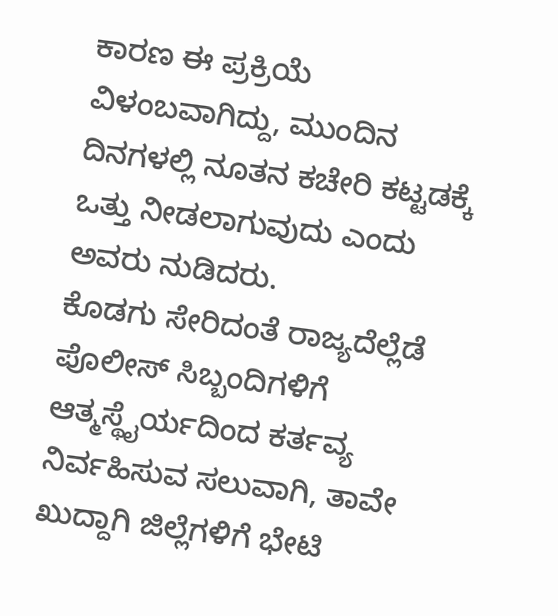ಕಾರಣ ಈ ಪ್ರಕ್ರಿಯೆ ವಿಳಂಬವಾಗಿದ್ದು, ಮುಂದಿನ ದಿನಗಳಲ್ಲಿ ನೂತನ ಕಚೇರಿ ಕಟ್ಟಡಕ್ಕೆ ಒತ್ತು ನೀಡಲಾಗುವುದು ಎಂದು ಅವರು ನುಡಿದರು.
ಕೊಡಗು ಸೇರಿದಂತೆ ರಾಜ್ಯದೆಲ್ಲೆಡೆ ಪೊಲೀಸ್ ಸಿಬ್ಬಂದಿಗಳಿಗೆ ಆತ್ಮಸ್ಥೈರ್ಯದಿಂದ ಕರ್ತವ್ಯ ನಿರ್ವಹಿಸುವ ಸಲುವಾಗಿ, ತಾವೇ ಖುದ್ದಾಗಿ ಜಿಲ್ಲೆಗಳಿಗೆ ಭೇಟಿ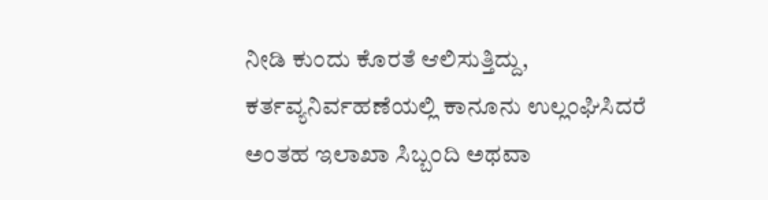ನೀಡಿ ಕುಂದು ಕೊರತೆ ಆಲಿಸುತ್ತಿದ್ದು, ಕರ್ತವ್ಯನಿರ್ವಹಣೆಯಲ್ಲಿ ಕಾನೂನು ಉಲ್ಲಂಘಿಸಿದರೆ ಅಂತಹ ಇಲಾಖಾ ಸಿಬ್ಬಂದಿ ಅಥವಾ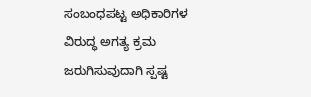ಸಂಬಂಧಪಟ್ಟ ಅಧಿಕಾರಿಗಳ ವಿರುದ್ಧ ಅಗತ್ಯ ಕ್ರಮ ಜರುಗಿಸುವುದಾಗಿ ಸ್ಪಷ್ಟ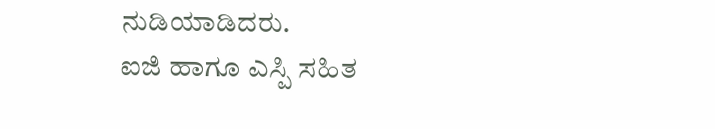ನುಡಿಯಾಡಿದರು.
ಐಜಿ ಹಾಗೂ ಎಸ್ಪಿ ಸಹಿತ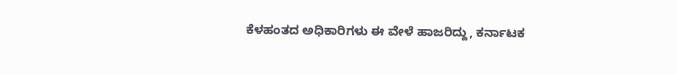ಕೆಳಹಂತದ ಅಧಿಕಾರಿಗಳು ಈ ವೇಳೆ ಹಾಜರಿದ್ದು, ಕರ್ನಾಟಕ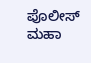ಪೊಲೀಸ್ ಮಹಾ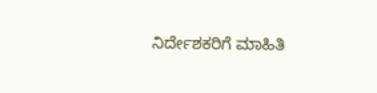ನಿರ್ದೇಶಕರಿಗೆ ಮಾಹಿತಿ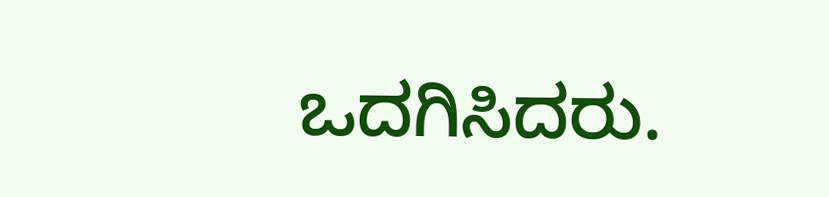ಒದಗಿಸಿದರು.